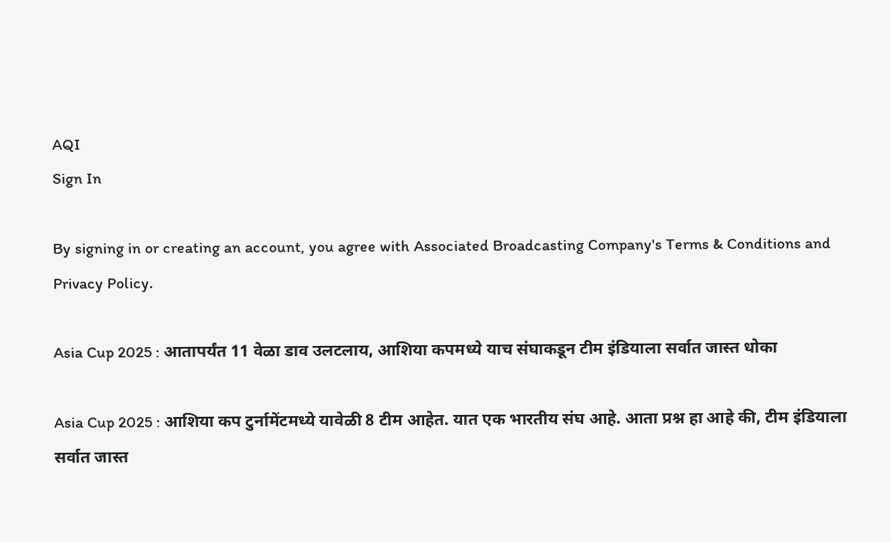AQI
Sign In

By signing in or creating an account, you agree with Associated Broadcasting Company's Terms & Conditions and Privacy Policy.

Asia Cup 2025 : आतापर्यंत 11 वेळा डाव उलटलाय, आशिया कपमध्ये याच संघाकडून टीम इंडियाला सर्वात जास्त धोका

Asia Cup 2025 : आशिया कप टुर्नामेंटमध्ये यावेळी 8 टीम आहेत. यात एक भारतीय संघ आहे. आता प्रश्न हा आहे की, टीम इंडियाला सर्वात जास्त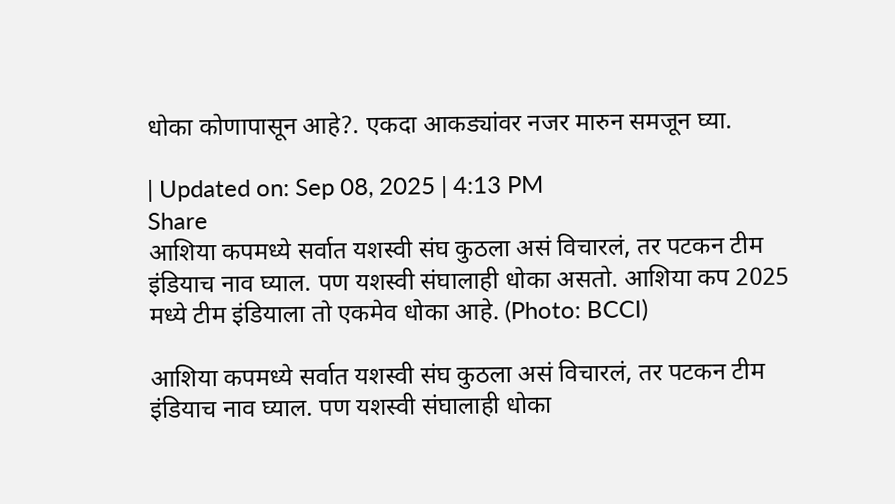धोका कोणापासून आहे?. एकदा आकड्यांवर नजर मारुन समजून घ्या.

| Updated on: Sep 08, 2025 | 4:13 PM
Share
आशिया कपमध्ये सर्वात यशस्वी संघ कुठला असं विचारलं, तर पटकन टीम इंडियाच नाव घ्याल. पण यशस्वी संघालाही धोका असतो. आशिया कप 2025 मध्ये टीम इंडियाला तो एकमेव धोका आहे. (Photo: BCCI)

आशिया कपमध्ये सर्वात यशस्वी संघ कुठला असं विचारलं, तर पटकन टीम इंडियाच नाव घ्याल. पण यशस्वी संघालाही धोका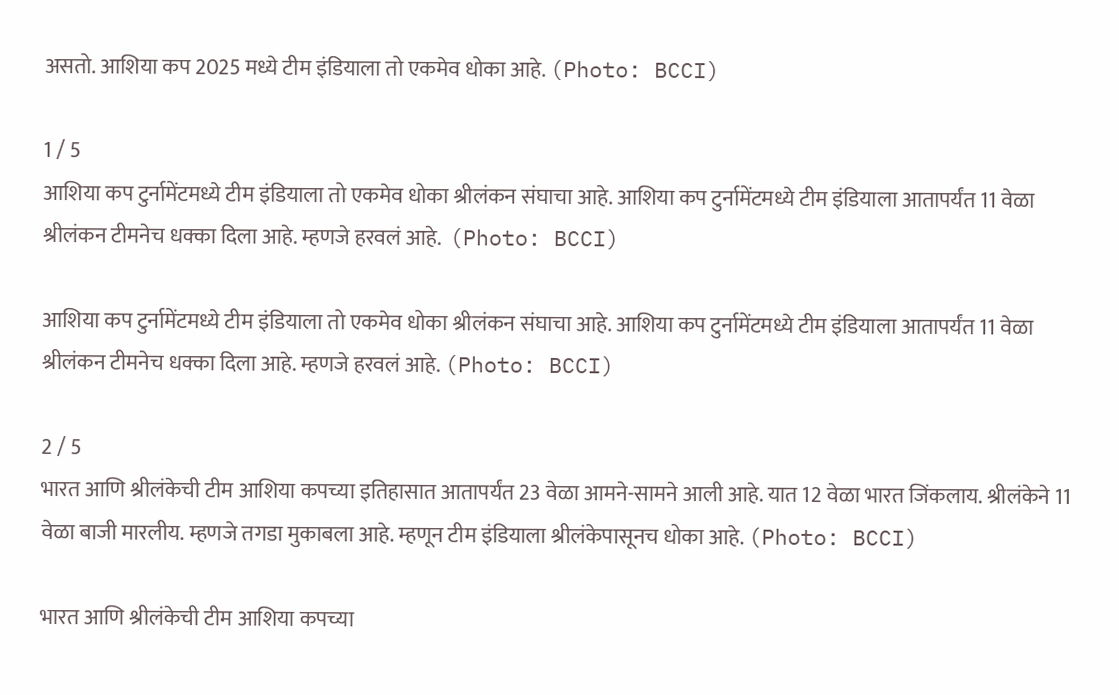असतो. आशिया कप 2025 मध्ये टीम इंडियाला तो एकमेव धोका आहे. (Photo: BCCI)

1 / 5
आशिया कप टुर्नामेंटमध्ये टीम इंडियाला तो एकमेव धोका श्रीलंकन संघाचा आहे. आशिया कप टुर्नामेंटमध्ये टीम इंडियाला आतापर्यंत 11 वेळा श्रीलंकन टीमनेच धक्का दिला आहे. म्हणजे हरवलं आहे.  (Photo: BCCI)

आशिया कप टुर्नामेंटमध्ये टीम इंडियाला तो एकमेव धोका श्रीलंकन संघाचा आहे. आशिया कप टुर्नामेंटमध्ये टीम इंडियाला आतापर्यंत 11 वेळा श्रीलंकन टीमनेच धक्का दिला आहे. म्हणजे हरवलं आहे. (Photo: BCCI)

2 / 5
भारत आणि श्रीलंकेची टीम आशिया कपच्या इतिहासात आतापर्यंत 23 वेळा आमने-सामने आली आहे. यात 12 वेळा भारत जिंकलाय. श्रीलंकेने 11 वेळा बाजी मारलीय. म्हणजे तगडा मुकाबला आहे. म्हणून टीम इंडियाला श्रीलंकेपासूनच धोका आहे. (Photo: BCCI)

भारत आणि श्रीलंकेची टीम आशिया कपच्या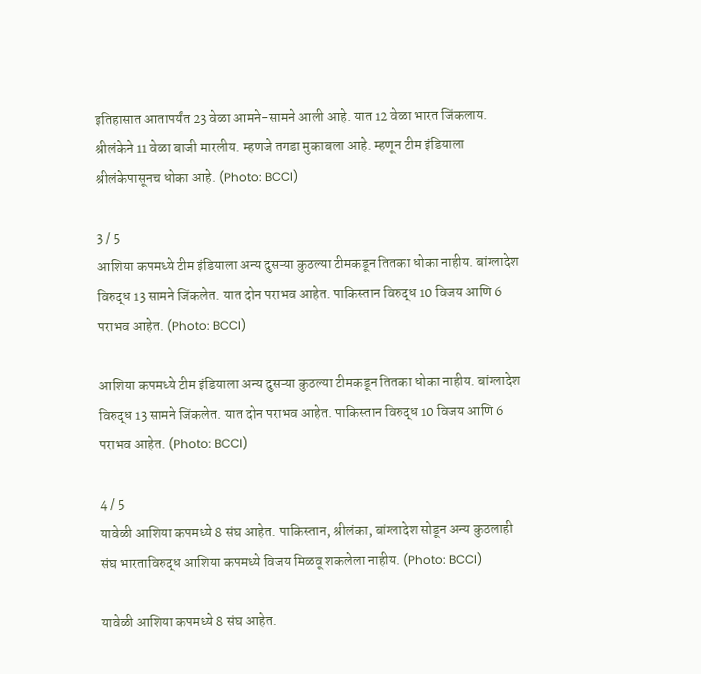इतिहासात आतापर्यंत 23 वेळा आमने-सामने आली आहे. यात 12 वेळा भारत जिंकलाय. श्रीलंकेने 11 वेळा बाजी मारलीय. म्हणजे तगडा मुकाबला आहे. म्हणून टीम इंडियाला श्रीलंकेपासूनच धोका आहे. (Photo: BCCI)

3 / 5
आशिया कपमध्ये टीम इंडियाला अन्य दुसऱ्या कुठल्या टीमकडून तितका धोका नाहीय. बांग्लादेश विरुद्ध 13 सामने जिंकलेत. यात दोन पराभव आहेत. पाकिस्तान विरुद्ध 10 विजय आणि 6 पराभव आहेत. (Photo: BCCI)

आशिया कपमध्ये टीम इंडियाला अन्य दुसऱ्या कुठल्या टीमकडून तितका धोका नाहीय. बांग्लादेश विरुद्ध 13 सामने जिंकलेत. यात दोन पराभव आहेत. पाकिस्तान विरुद्ध 10 विजय आणि 6 पराभव आहेत. (Photo: BCCI)

4 / 5
यावेळी आशिया कपमध्ये 8 संघ आहेत. पाकिस्तान, श्रीलंका, बांग्लादेश सोडून अन्य कुठलाही संघ भारताविरुद्ध आशिया कपमध्ये विजय मिळवू शकलेला नाहीय. (Photo: BCCI)

यावेळी आशिया कपमध्ये 8 संघ आहेत.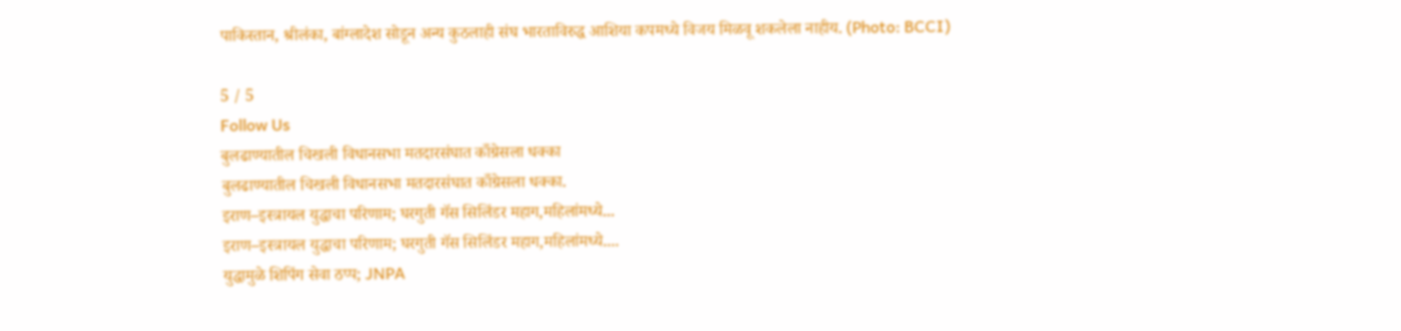पाकिस्तान, श्रीलंका, बांग्लादेश सोडून अन्य कुठलाही संघ भारताविरुद्ध आशिया कपमध्ये विजय मिळवू शकलेला नाहीय. (Photo: BCCI)

5 / 5
Follow Us
बुलढाण्यातील चिखली विधानसभा मतदारसंघात काँग्रेसला धक्का
बुलढाण्यातील चिखली विधानसभा मतदारसंघात काँग्रेसला धक्का.
इराण–इस्त्रायल युद्धाचा परिणाम; घरगुती गॅस सिलिंडर महाग,महिलांमध्ये...
इराण–इस्त्रायल युद्धाचा परिणाम; घरगुती गॅस सिलिंडर महाग,महिलांमध्ये....
युद्धामुळे शिपिंग सेवा ठप्प; JNPA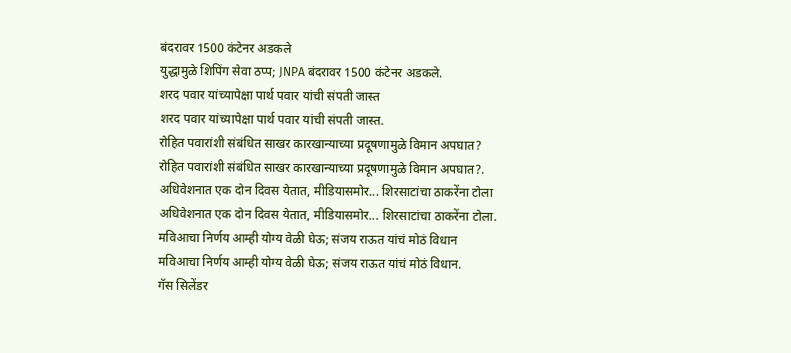बंदरावर 1500 कंटेनर अडकले
युद्धामुळे शिपिंग सेवा ठप्प; JNPA बंदरावर 1500 कंटेनर अडकले.
शरद पवार यांच्यापेक्षा पार्थ पवार यांची संपती जास्त
शरद पवार यांच्यापेक्षा पार्थ पवार यांची संपती जास्त.
रोहित पवारांशी संबंधित साखर कारखान्याच्या प्रदूषणामुळे विमान अपघात?
रोहित पवारांशी संबंधित साखर कारखान्याच्या प्रदूषणामुळे विमान अपघात?.
अधिवेशनात एक दोन दिवस येतात, मीडियासमोर... शिरसाटांचा ठाकरेंना टोला
अधिवेशनात एक दोन दिवस येतात, मीडियासमोर... शिरसाटांचा ठाकरेंना टोला.
मविआचा निर्णय आम्ही योग्य वेळी घेऊ; संजय राऊत यांचं मोठं विधान
मविआचा निर्णय आम्ही योग्य वेळी घेऊ; संजय राऊत यांचं मोठं विधान.
गॅस सिलेंडर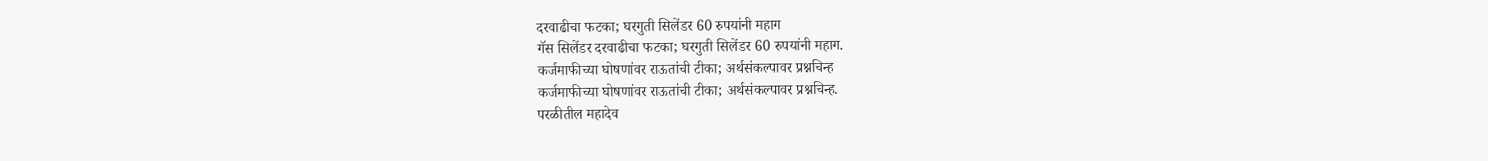दरवाढीचा फटका; घरगुती सिलेंडर 60 रुपयांनी महाग
गॅस सिलेंडर दरवाढीचा फटका; घरगुती सिलेंडर 60 रुपयांनी महाग.
कर्जमाफीच्या घोषणांवर राऊतांची टीका; अर्थसंकल्पावर प्रश्नचिन्ह
कर्जमाफीच्या घोषणांवर राऊतांची टीका; अर्थसंकल्पावर प्रश्नचिन्ह.
परळीतील महादेव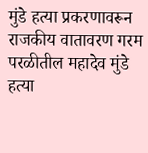मुंडे हत्या प्रकरणावरून राजकीय वातावरण गरम
परळीतील महादेव मुंडे हत्या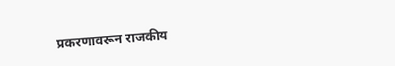प्रकरणावरून राजकीय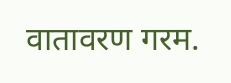वातावरण गरम.